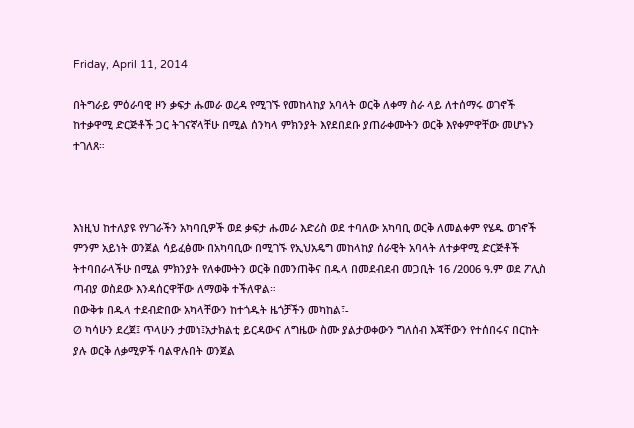Friday, April 11, 2014

በትግራይ ምዕራባዊ ዞን ቃፍታ ሑመራ ወረዳ የሚገኙ የመከላከያ አባላት ወርቅ ለቀማ ስራ ላይ ለተሰማሩ ወገኖች ከተቃዋሚ ድርጅቶች ጋር ትገናኛላቸሁ በሚል ሰንካላ ምክንያት እየደበደቡ ያጠራቀሙትን ወርቅ እየቀምዋቸው መሆኑን ተገለጸ።



እነዚህ ከተለያዩ የሃገራችን አካባቢዎች ወደ ቃፍታ ሑመራ እድሪስ ወደ ተባለው አካባቢ ወርቅ ለመልቀም የሄዱ ወገኖች ምንም አይነት ወንጀል ሳይፈፅሙ በአካባቢው በሚገኙ የኢህአዴግ መከላከያ ሰራዊት አባላት ለተቃዋሚ ድርጅቶች ትተባበራላችሁ በሚል ምክንያት የለቀሙትን ወርቅ በመንጠቅና በዱላ በመደብደብ መጋቢት 16 /2006 ዓ.ም ወደ ፖሊስ ጣብያ ወስደው እንዳሰርዋቸው ለማወቅ ተችለዋል።
በውቅቱ በዱላ ተደብድበው አካላቸውን ከተጎዱት ዜጎቻችን መካከል፣-
Ø ካሳሁን ደረጀ፤ ጥላሁን ታመነ፤አታክልቲ ይርዳውና ለግዜው ስሙ ያልታወቀውን ግለሰብ እጃቸውን የተሰበሩና በርከት ያሉ ወርቅ ለቃሚዎች ባልዋሉበት ወንጀል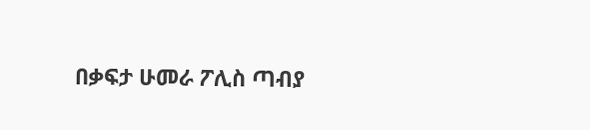በቃፍታ ሁመራ ፖሊስ ጣብያ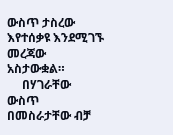ውስጥ ታስረው እየተሰቃዩ እንደሚገኙ መረጃው አስታውቋል።
     በሃገራቸው ውስጥ በመስራታቸው ብቻ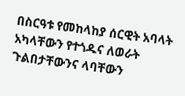በስርዓቱ የመከላከያ ሰርዊት አባላት አካላቸውን የተጎዱና ለወራት ጉልበታቸውንና ላባቸውን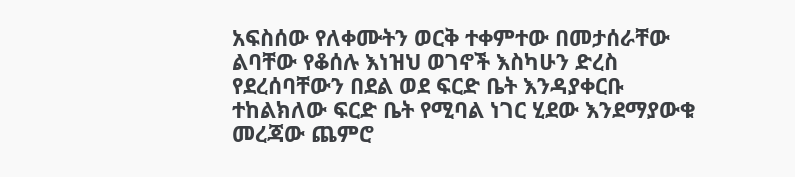አፍስሰው የለቀሙትን ወርቅ ተቀምተው በመታሰራቸው ልባቸው የቆሰሉ እነዝህ ወገኖች እስካሁን ድረስ የደረሰባቸውን በደል ወደ ፍርድ ቤት እንዳያቀርቡ ተከልክለው ፍርድ ቤት የሚባል ነገር ሂደው እንደማያውቁ መረጃው ጨምሮ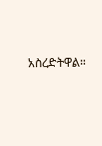አስረድትዋል።